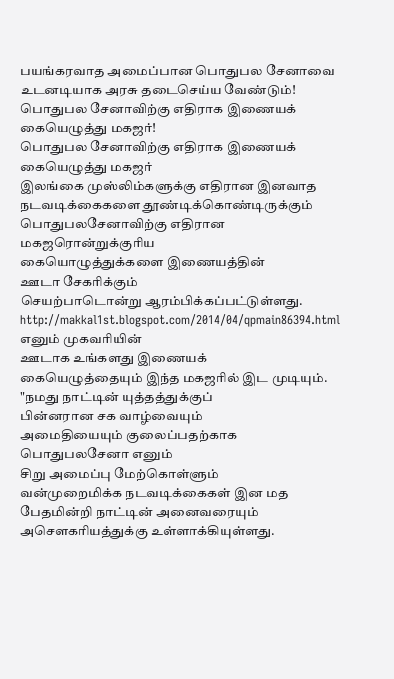பயங்கரவாத அமைப்பான பொதுபல சேனாவை உடனடியாக அரசு தடைசெய்ய வேண்டும்! பொதுபல சேனாவிற்கு எதிராக இணையக் கையெழுத்து மகஜர்!
பொதுபல சேனாவிற்கு எதிராக இணையக் கையெழுத்து மகஜர்
இலங்கை முஸ்லிம்களுக்கு எதிரான இனவாத
நடவடிக்கைகளை தூண்டிக்கொண்டிருக்கும்
பொதுபலசேனாவிற்கு எதிரான
மகஜரொன்றுக்குரிய
கையொழுத்துக்களை இணையத்தின்
ஊடா சேகரிக்கும்
செயற்பாடொன்று ஆரம்பிக்கப்பட்டுள்ளது.
http://makkal1st.blogspot.com/2014/04/qpmain86394.html எனும் முகவரியின்
ஊடாக உங்களது இணையக்
கையெழுத்தையும் இந்த மகஜரில் இட முடியும்.
"நமது நாட்டின் யுத்தத்துக்குப்
பின்னரான சக வாழ்வையும்
அமைதியையும் குலைப்பதற்காக
பொதுபலசேனா எனும்
சிறு அமைப்பு மேற்கொள்ளும்
வன்முறைமிக்க நடவடிக்கைகள் இன மத
பேதமின்றி நாட்டின் அனைவரையும்
அசௌகரியத்துக்கு உள்ளாக்கியுள்ளது.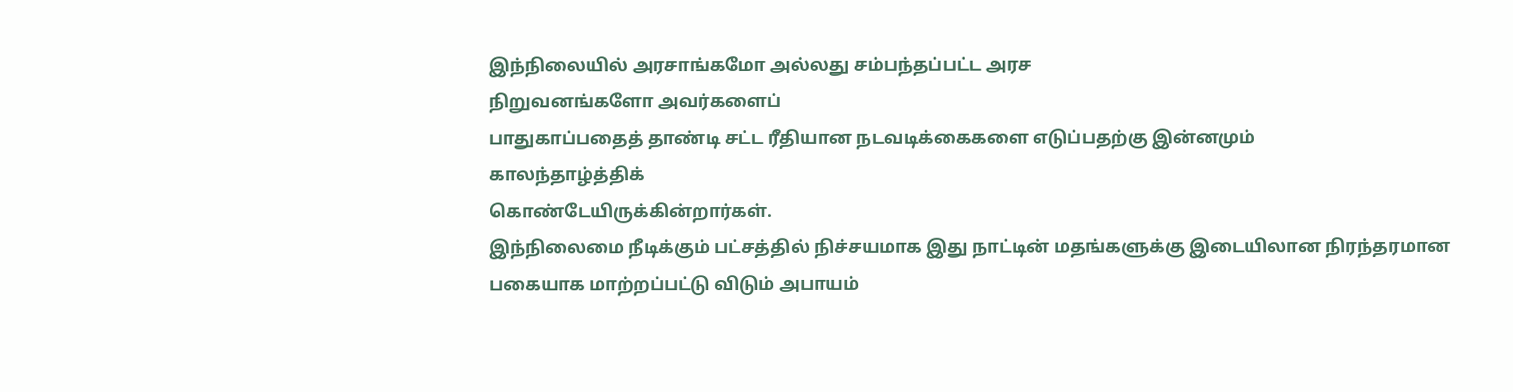இந்நிலையில் அரசாங்கமோ அல்லது சம்பந்தப்பட்ட அரச
நிறுவனங்களோ அவர்களைப்
பாதுகாப்பதைத் தாண்டி சட்ட ரீதியான நடவடிக்கைகளை எடுப்பதற்கு இன்னமும்
காலந்தாழ்த்திக்
கொண்டேயிருக்கின்றார்கள்.
இந்நிலைமை நீடிக்கும் பட்சத்தில் நிச்சயமாக இது நாட்டின் மதங்களுக்கு இடையிலான நிரந்தரமான
பகையாக மாற்றப்பட்டு விடும் அபாயம்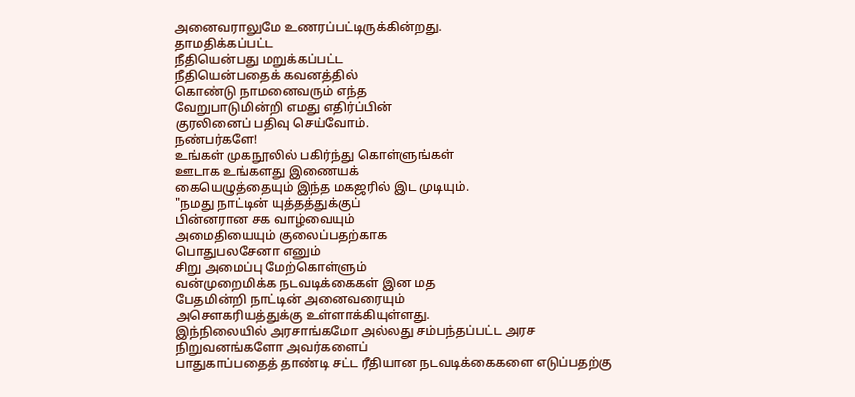அனைவராலுமே உணரப்பட்டிருக்கின்றது.
தாமதிக்கப்பட்ட
நீதியென்பது மறுக்கப்பட்ட
நீதியென்பதைக் கவனத்தில்
கொண்டு நாமனைவரும் எந்த
வேறுபாடுமின்றி எமது எதிர்ப்பின்
குரலினைப் பதிவு செய்வோம்.
நண்பர்களே!
உங்கள் முகநூலில் பகிர்ந்து கொள்ளுங்கள்
ஊடாக உங்களது இணையக்
கையெழுத்தையும் இந்த மகஜரில் இட முடியும்.
"நமது நாட்டின் யுத்தத்துக்குப்
பின்னரான சக வாழ்வையும்
அமைதியையும் குலைப்பதற்காக
பொதுபலசேனா எனும்
சிறு அமைப்பு மேற்கொள்ளும்
வன்முறைமிக்க நடவடிக்கைகள் இன மத
பேதமின்றி நாட்டின் அனைவரையும்
அசௌகரியத்துக்கு உள்ளாக்கியுள்ளது.
இந்நிலையில் அரசாங்கமோ அல்லது சம்பந்தப்பட்ட அரச
நிறுவனங்களோ அவர்களைப்
பாதுகாப்பதைத் தாண்டி சட்ட ரீதியான நடவடிக்கைகளை எடுப்பதற்கு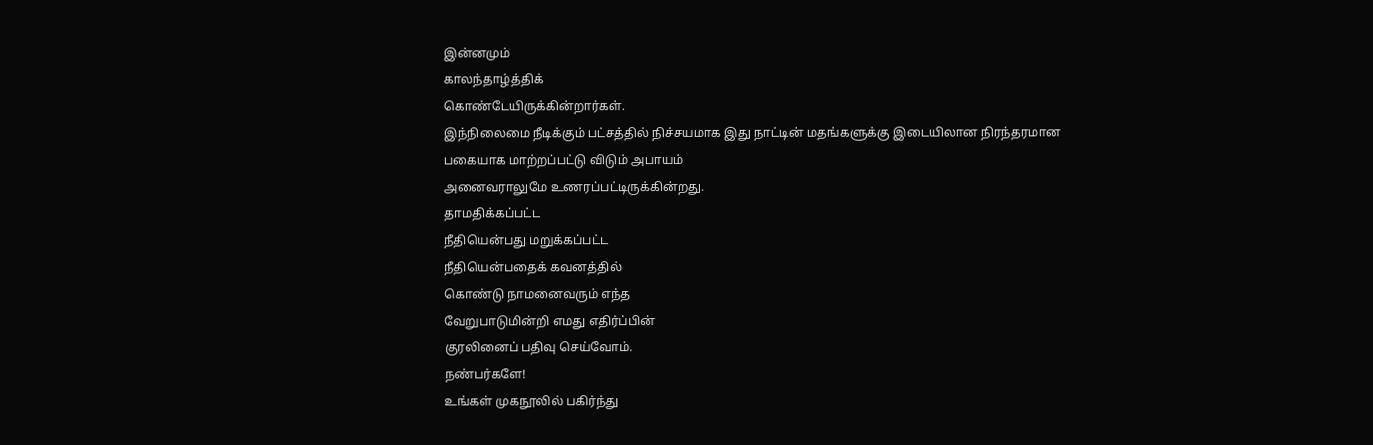இன்னமும்
காலந்தாழ்த்திக்
கொண்டேயிருக்கின்றார்கள்.
இந்நிலைமை நீடிக்கும் பட்சத்தில் நிச்சயமாக இது நாட்டின் மதங்களுக்கு இடையிலான நிரந்தரமான
பகையாக மாற்றப்பட்டு விடும் அபாயம்
அனைவராலுமே உணரப்பட்டிருக்கின்றது.
தாமதிக்கப்பட்ட
நீதியென்பது மறுக்கப்பட்ட
நீதியென்பதைக் கவனத்தில்
கொண்டு நாமனைவரும் எந்த
வேறுபாடுமின்றி எமது எதிர்ப்பின்
குரலினைப் பதிவு செய்வோம்.
நண்பர்களே!
உங்கள் முகநூலில் பகிர்ந்து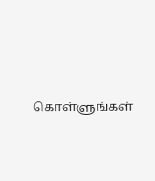கொள்ளுங்கள்